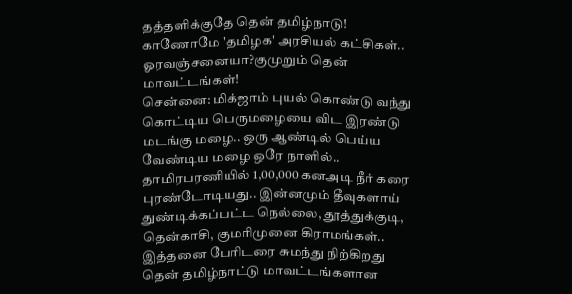தத்தளிக்குதே தென் தமிழ்நாடு! காணோமே 'தமிழக' அரசியல் கட்சிகள்.. ஓரவஞ்சனையா?குமுறும் தென் மாவட்டங்கள்!
சென்னை: மிக்ஜாம் புயல் கொண்டு வந்து கொட்டிய பெருமழையை விட இரண்டு மடங்கு மழை.. ஒரு ஆண்டில் பெய்ய வேண்டிய மழை ஒரே நாளில்.. தாமிரபரணியில் 1,00,000 கனஅடி நீர் கரை புரண்டோடியது.. இன்னமும் தீவுகளாய் துண்டிக்கப்பட்ட நெல்லை, தூத்துக்குடி, தென்காசி, குமரிமுனை கிராமங்கள்.. இத்தனை பேரிடரை சுமந்து நிற்கிறது தென் தமிழ்நாட்டு மாவட்டங்களான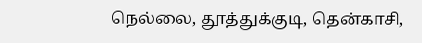நெல்லை, தூத்துக்குடி, தென்காசி,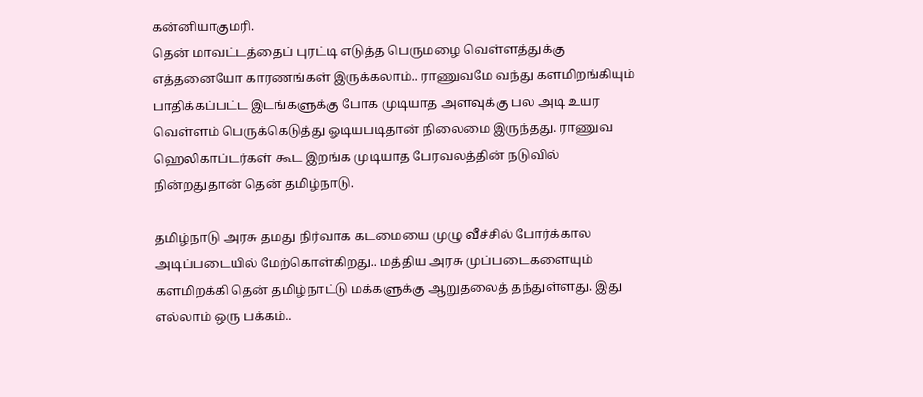கன்னியாகுமரி.
தென் மாவட்டத்தைப் புரட்டி எடுத்த பெருமழை வெள்ளத்துக்கு எத்தனையோ காரணங்கள் இருக்கலாம்.. ராணுவமே வந்து களமிறங்கியும் பாதிக்கப்பட்ட இடங்களுக்கு போக முடியாத அளவுக்கு பல அடி உயர வெள்ளம் பெருக்கெடுத்து ஓடியபடிதான் நிலைமை இருந்தது. ராணுவ ஹெலிகாப்டர்கள் கூட இறங்க முடியாத பேரவலத்தின் நடுவில் நின்றதுதான் தென் தமிழ்நாடு.

தமிழ்நாடு அரசு தமது நிர்வாக கடமையை முழு வீச்சில் போர்க்கால அடிப்படையில் மேற்கொள்கிறது.. மத்திய அரசு முப்படைகளையும் களமிறக்கி தென் தமிழ்நாட்டு மக்களுக்கு ஆறுதலைத் தந்துள்ளது. இது எல்லாம் ஒரு பக்கம்..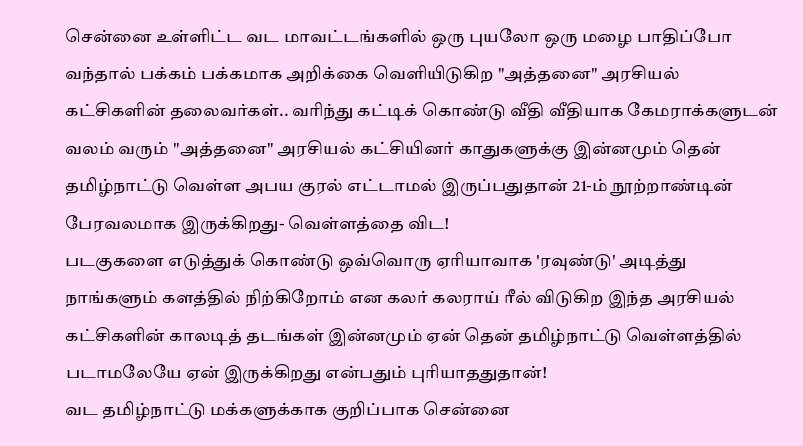சென்னை உள்ளிட்ட வட மாவட்டங்களில் ஒரு புயலோ ஒரு மழை பாதிப்போ வந்தால் பக்கம் பக்கமாக அறிக்கை வெளியிடுகிற "அத்தனை" அரசியல் கட்சிகளின் தலைவர்கள்.. வரிந்து கட்டிக் கொண்டு வீதி வீதியாக கேமராக்களுடன் வலம் வரும் "அத்தனை" அரசியல் கட்சியினர் காதுகளுக்கு இன்னமும் தென் தமிழ்நாட்டு வெள்ள அபய குரல் எட்டாமல் இருப்பதுதான் 21-ம் நூற்றாண்டின் பேரவலமாக இருக்கிறது- வெள்ளத்தை விட!
படகுகளை எடுத்துக் கொண்டு ஒவ்வொரு ஏரியாவாக 'ரவுண்டு' அடித்து நாங்களும் களத்தில் நிற்கிறோம் என கலர் கலராய் ரீல் விடுகிற இந்த அரசியல் கட்சிகளின் காலடித் தடங்கள் இன்னமும் ஏன் தென் தமிழ்நாட்டு வெள்ளத்தில் படாமலேயே ஏன் இருக்கிறது என்பதும் புரியாததுதான்!
வட தமிழ்நாட்டு மக்களுக்காக குறிப்பாக சென்னை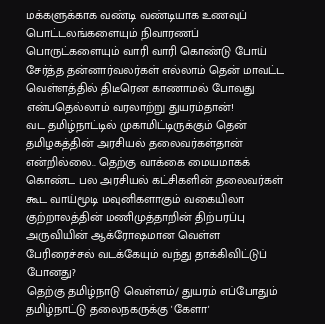மக்களுக்காக வண்டி வண்டியாக உணவுப் பொட்டலங்களையும் நிவாரணப் பொருட்களையும் வாரி வாரி கொண்டு போய் சேர்த்த தன்னார்வலர்கள் எல்லாம் தென் மாவட்ட வெள்ளத்தில் திடீரென காணாமல் போவது என்பதெல்லாம் வரலாற்று துயரம்தான்!
வட தமிழ்நாட்டில் முகாமிட்டிருக்கும் தென் தமிழகத்தின் அரசியல் தலைவர்கள்தான் என்றில்லை.. தெற்கு வாக்கை மையமாகக் கொண்ட பல அரசியல் கட்சிகளின் தலைவர்கள் கூட வாய்மூடி மவுனிகளாகும் வகையிலா குற்றாலத்தின் மணிமுத்தாறின் திற்பரப்பு அருவியின் ஆக்ரோஷமான வெள்ள பேரிரைச்சல் வடக்கேயும் வந்து தாக்கிவிட்டுப் போனது?
தெற்கு தமிழ்நாடு வெள்ளம்/ துயரம் எப்போதும் தமிழ்நாட்டு தலைநகருக்கு 'கேளா'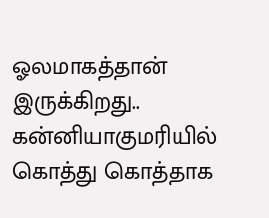ஓலமாகத்தான் இருக்கிறது.. கன்னியாகுமரியில் கொத்து கொத்தாக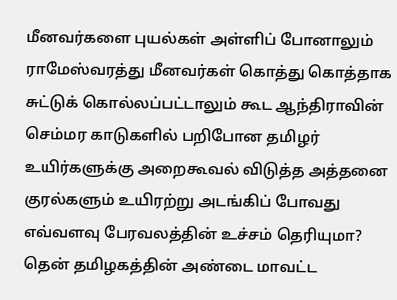மீனவர்களை புயல்கள் அள்ளிப் போனாலும் ராமேஸ்வரத்து மீனவர்கள் கொத்து கொத்தாக சுட்டுக் கொல்லப்பட்டாலும் கூட ஆந்திராவின் செம்மர காடுகளில் பறிபோன தமிழர் உயிர்களுக்கு அறைகூவல் விடுத்த அத்தனை குரல்களும் உயிரற்று அடங்கிப் போவது எவ்வளவு பேரவலத்தின் உச்சம் தெரியுமா?
தென் தமிழகத்தின் அண்டை மாவட்ட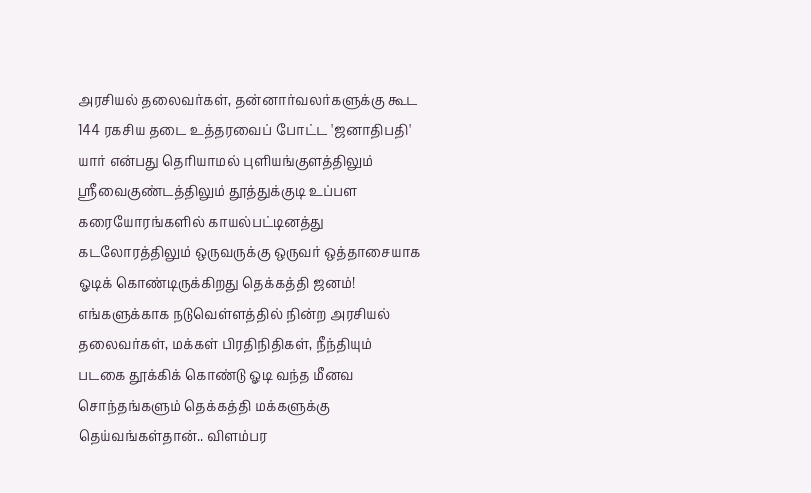அரசியல் தலைவர்கள், தன்னார்வலர்களுக்கு கூட 144 ரகசிய தடை உத்தரவைப் போட்ட 'ஜனாதிபதி' யார் என்பது தெரியாமல் புளியங்குளத்திலும் ஶ்ரீவைகுண்டத்திலும் தூத்துக்குடி உப்பள கரையோரங்களில் காயல்பட்டினத்து கடலோரத்திலும் ஒருவருக்கு ஒருவர் ஒத்தாசையாக ஓடிக் கொண்டிருக்கிறது தெக்கத்தி ஜனம்!
எங்களுக்காக நடுவெள்ளத்தில் நின்ற அரசியல் தலைவர்கள், மக்கள் பிரதிநிதிகள், நீந்தியும் படகை தூக்கிக் கொண்டு ஓடி வந்த மீனவ சொந்தங்களும் தெக்கத்தி மக்களுக்கு தெய்வங்கள்தான்.. விளம்பர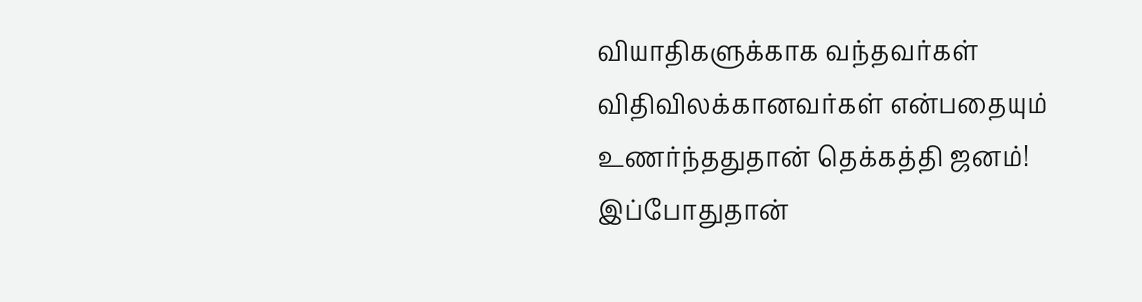வியாதிகளுக்காக வந்தவர்கள் விதிவிலக்கானவர்கள் என்பதையும் உணர்ந்ததுதான் தெக்கத்தி ஜனம்!
இப்போதுதான்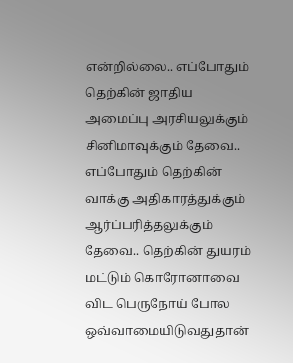என்றில்லை.. எப்போதும் தெற்கின் ஜாதிய அமைப்பு அரசியலுக்கும் சினிமாவுக்கும் தேவை.. எப்போதும் தெற்கின் வாக்கு அதிகாரத்துக்கும் ஆர்ப்பரித்தலுக்கும் தேவை.. தெற்கின் துயரம் மட்டும் கொரோனாவை விட பெருநோய் போல ஒவ்வாமையிடுவதுதான்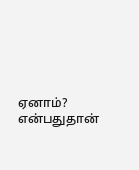ஏனாம்? என்பதுதான்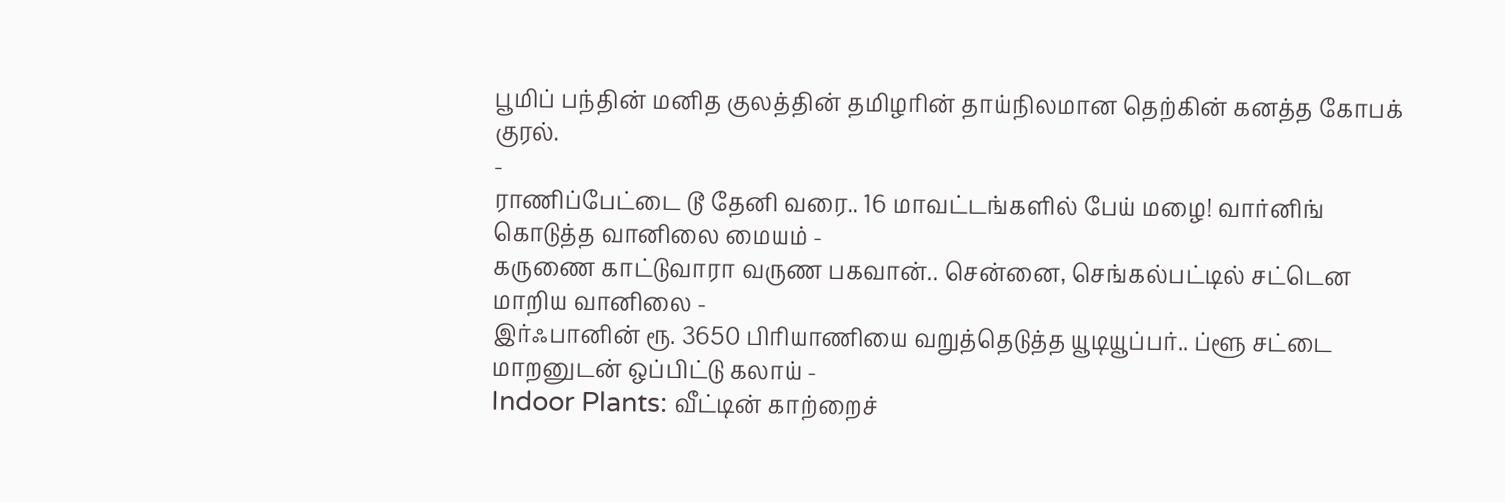பூமிப் பந்தின் மனித குலத்தின் தமிழரின் தாய்நிலமான தெற்கின் கனத்த கோபக் குரல்.
-
ராணிப்பேட்டை டூ தேனி வரை.. 16 மாவட்டங்களில் பேய் மழை! வார்னிங் கொடுத்த வானிலை மையம் -
கருணை காட்டுவாரா வருண பகவான்.. சென்னை, செங்கல்பட்டில் சட்டென மாறிய வானிலை -
இர்ஃபானின் ரூ. 3650 பிரியாணியை வறுத்தெடுத்த யூடியூப்பர்.. ப்ளூ சட்டை மாறனுடன் ஒப்பிட்டு கலாய் -
Indoor Plants: வீட்டின் காற்றைச்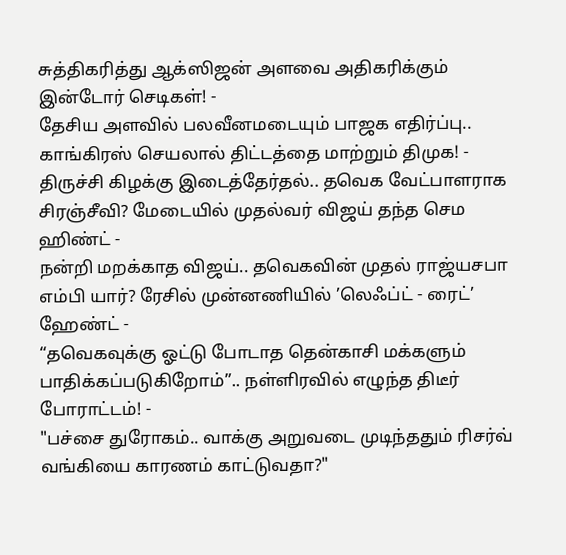சுத்திகரித்து ஆக்ஸிஜன் அளவை அதிகரிக்கும் இன்டோர் செடிகள்! -
தேசிய அளவில் பலவீனமடையும் பாஜக எதிர்ப்பு.. காங்கிரஸ் செயலால் திட்டத்தை மாற்றும் திமுக! -
திருச்சி கிழக்கு இடைத்தேர்தல்.. தவெக வேட்பாளராக சிரஞ்சீவி? மேடையில் முதல்வர் விஜய் தந்த செம ஹிண்ட் -
நன்றி மறக்காத விஜய்.. தவெகவின் முதல் ராஜ்யசபா எம்பி யார்? ரேசில் முன்னணியில் ’லெஃப்ட் - ரைட்’ ஹேண்ட் -
“தவெகவுக்கு ஓட்டு போடாத தென்காசி மக்களும் பாதிக்கப்படுகிறோம்”.. நள்ளிரவில் எழுந்த திடீர் போராட்டம்! -
"பச்சை துரோகம்.. வாக்கு அறுவடை முடிந்ததும் ரிசர்வ் வங்கியை காரணம் காட்டுவதா?"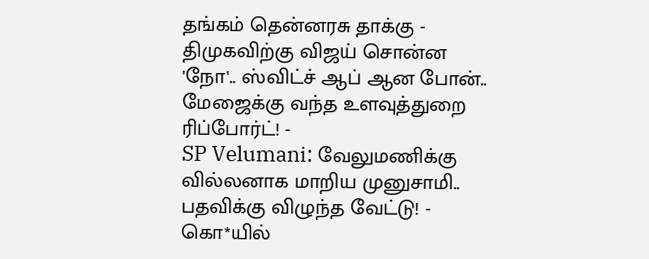தங்கம் தென்னரசு தாக்கு -
திமுகவிற்கு விஜய் சொன்ன 'நோ'.. ஸ்விட்ச் ஆப் ஆன போன்.. மேஜைக்கு வந்த உளவுத்துறை ரிப்போர்ட்! -
SP Velumani: வேலுமணிக்கு வில்லனாக மாறிய முனுசாமி.. பதவிக்கு விழுந்த வேட்டு! -
கொ*யில்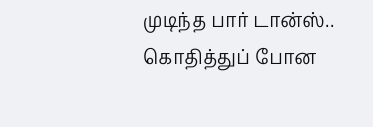முடிந்த பார் டான்ஸ்.. கொதித்துப் போன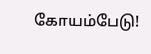கோயம்பேடு!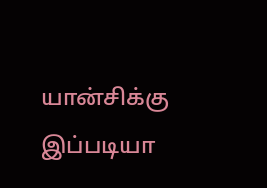யான்சிக்கு இப்படியா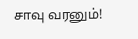சாவு வரனும்!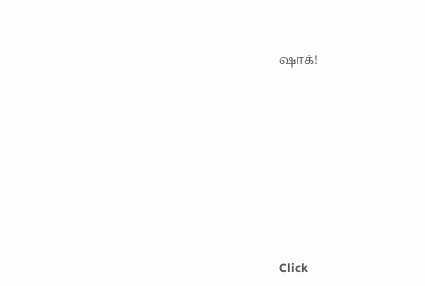ஷாக்!












Click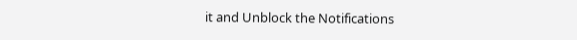it and Unblock the Notifications